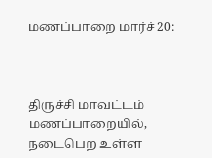மணப்பாறை மார்ச் 20:



திருச்சி மாவட்டம் மணப்பாறையில், நடைபெற உள்ள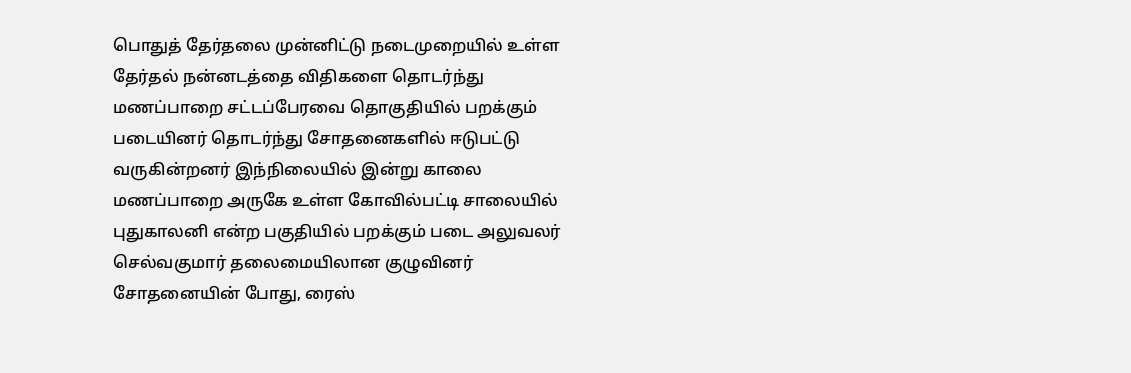பொதுத் தேர்தலை முன்னிட்டு நடைமுறையில் உள்ள தேர்தல் நன்னடத்தை விதிகளை தொடர்ந்து மணப்பாறை சட்டப்பேரவை தொகுதியில் பறக்கும் படையினர் தொடர்ந்து சோதனைகளில் ஈடுபட்டு வருகின்றனர் இந்நிலையில் இன்று காலை மணப்பாறை அருகே உள்ள கோவில்பட்டி சாலையில் புதுகாலனி என்ற பகுதியில் பறக்கும் படை அலுவலர் செல்வகுமார் தலைமையிலான குழுவினர் சோதனையின் போது, ரைஸ்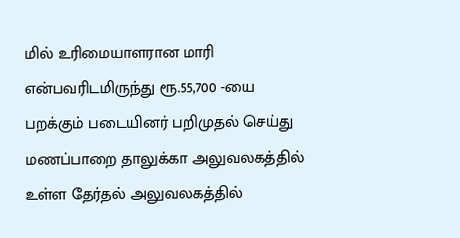மில் உரிமையாளரான மாரி என்பவரிடமிருந்து ரூ.55,700 -யை பறக்கும் படையினர் பறிமுதல் செய்து மணப்பாறை தாலுக்கா அலுவலகத்தில் உள்ள தேர்தல் அலுவலகத்தில்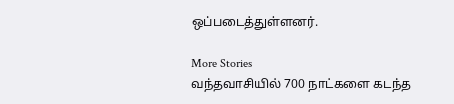ஒப்படைத்துள்ளனர்.

More Stories
வந்தவாசியில் 700 நாட்களை கடந்த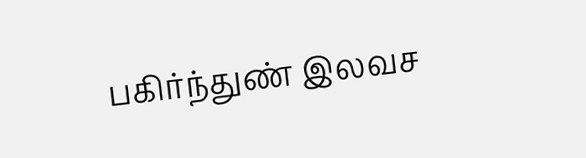பகிர்ந்துண் இலவச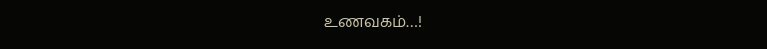உணவகம்…!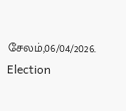சேலம்,06/04/2026.
Election